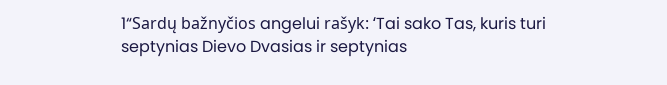1“Sardų bažnyčios angelui rašyk: ‘Tai sako Tas, kuris turi septynias Dievo Dvasias ir septynias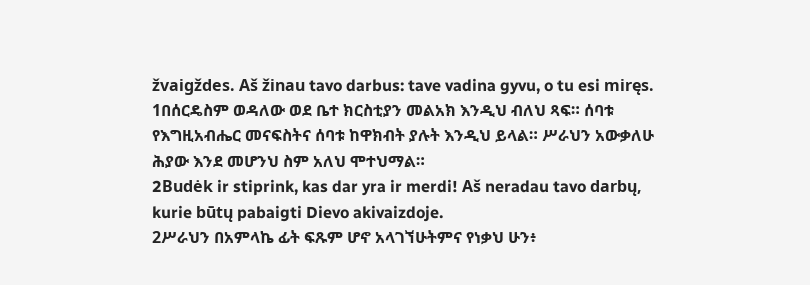žvaigždes. Aš žinau tavo darbus: tave vadina gyvu, o tu esi miręs.
1በሰርዴስም ወዳለው ወደ ቤተ ክርስቲያን መልአክ እንዲህ ብለህ ጻፍ። ሰባቱ የእግዚአብሔር መናፍስትና ሰባቱ ከዋክብት ያሉት እንዲህ ይላል። ሥራህን አውቃለሁ ሕያው እንደ መሆንህ ስም አለህ ሞተህማል።
2Budėk ir stiprink, kas dar yra ir merdi! Aš neradau tavo darbų, kurie būtų pabaigti Dievo akivaizdoje.
2ሥራህን በአምላኬ ፊት ፍጹም ሆኖ አላገኘሁትምና የነቃህ ሁን፥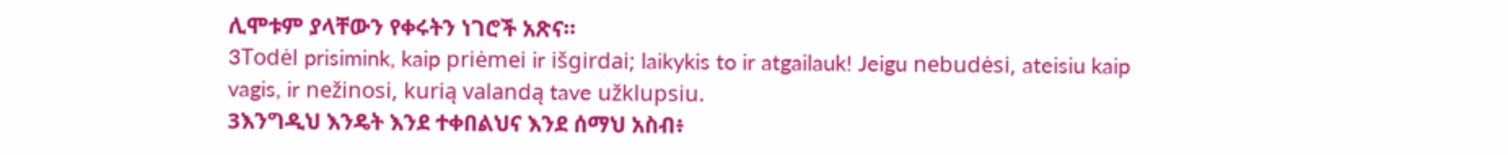ሊሞቱም ያላቸውን የቀሩትን ነገሮች አጽና።
3Todėl prisimink, kaip priėmei ir išgirdai; laikykis to ir atgailauk! Jeigu nebudėsi, ateisiu kaip vagis, ir nežinosi, kurią valandą tave užklupsiu.
3እንግዲህ እንዴት እንደ ተቀበልህና እንደ ሰማህ አስብ፥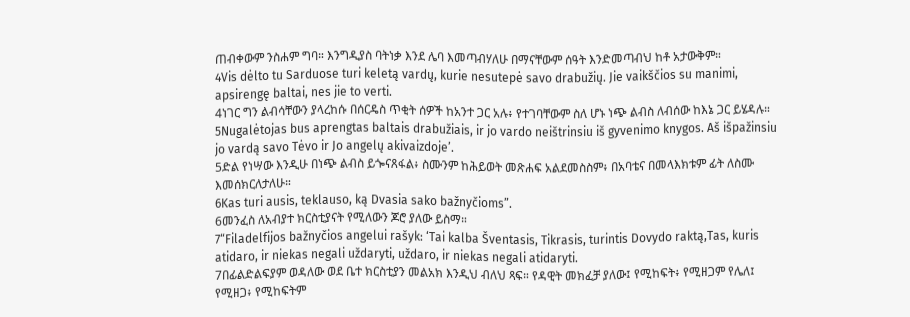ጠብቀውም ንስሐም ግባ። እንግዲያስ ባትነቃ እንደ ሌባ እመጣብሃለሁ በማናቸውም ሰዓት እንድመጣብህ ከቶ አታውቅም።
4Vis dėlto tu Sarduose turi keletą vardų, kurie nesutepė savo drabužių. Jie vaikščios su manimi, apsirengę baltai, nes jie to verti.
4ነገር ግን ልብሳቸውን ያላረከሱ በሰርዴስ ጥቂት ሰዎች ከአንተ ጋር አሉ፥ የተገባቸውም ስለ ሆኑ ነጭ ልብስ ለብሰው ከእኔ ጋር ይሄዳሉ።
5Nugalėtojas bus aprengtas baltais drabužiais, ir jo vardo neištrinsiu iš gyvenimo knygos. Aš išpažinsiu jo vardą savo Tėvo ir Jo angelų akivaizdoje’.
5ድል የነሣው እንዲሁ በነጭ ልብስ ይጐናጸፋል፥ ስሙንም ከሕይወት መጽሐፍ አልደመስስም፥ በአባቴና በመላእክቱም ፊት ለስሙ እመሰክርለታለሁ።
6Kas turi ausis, teklauso, ką Dvasia sako bažnyčioms”.
6መንፈስ ለአብያተ ክርስቲያናት የሚለውን ጆሮ ያለው ይስማ።
7“Filadelfijos bažnyčios angelui rašyk: ‘Tai kalba Šventasis, Tikrasis, turintis Dovydo raktą,Tas, kuris atidaro, ir niekas negali uždaryti, uždaro, ir niekas negali atidaryti.
7በፊልድልፍያም ወዳለው ወደ ቤተ ክርስቲያን መልአክ እንዲህ ብለህ ጻፍ። የዳዊት መክፈቻ ያለው፤ የሚከፍት፥ የሚዘጋም የሌለ፤ የሚዘጋ፥ የሚከፍትም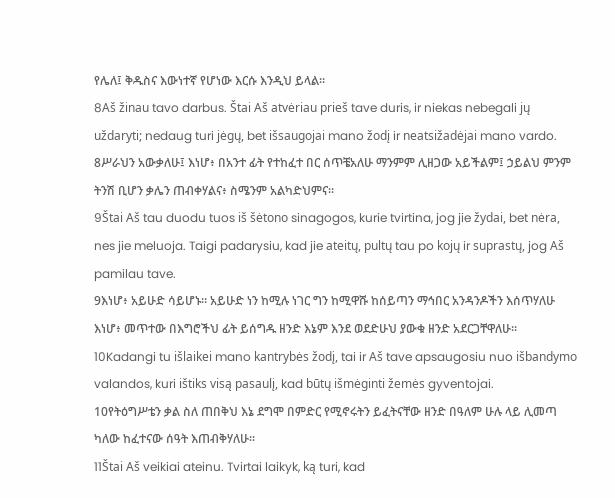የሌለ፤ ቅዱስና እውነተኛ የሆነው እርሱ እንዲህ ይላል።
8Aš žinau tavo darbus. Štai Aš atvėriau prieš tave duris, ir niekas nebegali jų uždaryti; nedaug turi jėgų, bet išsaugojai mano žodį ir neatsižadėjai mano vardo.
8ሥራህን አውቃለሁ፤ እነሆ፥ በአንተ ፊት የተከፈተ በር ሰጥቼአለሁ ማንምም ሊዘጋው አይችልም፤ ኃይልህ ምንም ትንሽ ቢሆን ቃሌን ጠብቀሃልና፥ ስሜንም አልካድህምና።
9Štai Aš tau duodu tuos iš šėtono sinagogos, kurie tvirtina, jog jie žydai, bet nėra, nes jie meluoja. Taigi padarysiu, kad jie ateitų, pultų tau po kojų ir suprastų, jog Aš pamilau tave.
9እነሆ፥ አይሁድ ሳይሆኑ። አይሁድ ነን ከሚሉ ነገር ግን ከሚዋሹ ከሰይጣን ማኅበር አንዳንዶችን እሰጥሃለሁ እነሆ፥ መጥተው በእግሮችህ ፊት ይሰግዱ ዘንድ እኔም እንደ ወደድሁህ ያውቁ ዘንድ አደርጋቸዋለሁ።
10Kadangi tu išlaikei mano kantrybės žodį, tai ir Aš tave apsaugosiu nuo išbandymo valandos, kuri ištiks visą pasaulį, kad būtų išmėginti žemės gyventojai.
10የትዕግሥቴን ቃል ስለ ጠበቅህ እኔ ደግሞ በምድር የሚኖሩትን ይፈትናቸው ዘንድ በዓለም ሁሉ ላይ ሊመጣ ካለው ከፈተናው ሰዓት እጠብቅሃለሁ።
11Štai Aš veikiai ateinu. Tvirtai laikyk, ką turi, kad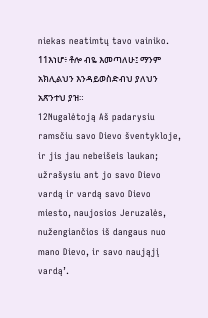niekas neatimtų tavo vainiko.
11እነሆ፥ ቶሎ ብዬ እመጣለሁ፤ ማንም አክሊልህን እንዳይወስድብህ ያለህን አጽንተህ ያዝ።
12Nugalėtoją Aš padarysiu ramsčiu savo Dievo šventykloje, ir jis jau nebeišeis laukan; užrašysiu ant jo savo Dievo vardą ir vardą savo Dievo miesto, naujosios Jeruzalės, nužengiančios iš dangaus nuo mano Dievo, ir savo naująjį vardą’.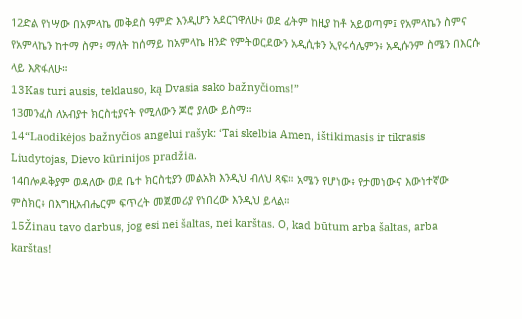12ድል የነሣው በአምላኬ መቅደስ ዓምድ እንዲሆን አደርገዋለሁ፥ ወደ ፊትም ከዚያ ከቶ አይወጣም፤ የአምላኬን ስምና የአምላኬን ከተማ ስም፥ ማለት ከሰማይ ከአምላኬ ዘንድ የምትወርደውን አዲሲቱን ኢየሩሳሌምን፥ አዲሱንም ስሜን በእርሱ ላይ እጽፋለሁ።
13Kas turi ausis, teklauso, ką Dvasia sako bažnyčioms!”
13መንፈስ ለአብያተ ክርስቲያናት የሚለውን ጆሮ ያለው ይስማ።
14“Laodikėjos bažnyčios angelui rašyk: ‘Tai skelbia Amen, ištikimasis ir tikrasis Liudytojas, Dievo kūrinijos pradžia.
14በሎዶቅያም ወዳለው ወደ ቤተ ክርስቲያን መልአክ እንዲህ ብለህ ጻፍ። አሜን የሆነው፥ የታመነውና እውነተኛው ምስክር፥ በእግዚአብሔርም ፍጥረት መጀመሪያ የነበረው እንዲህ ይላል።
15Žinau tavo darbus, jog esi nei šaltas, nei karštas. O, kad būtum arba šaltas, arba karštas!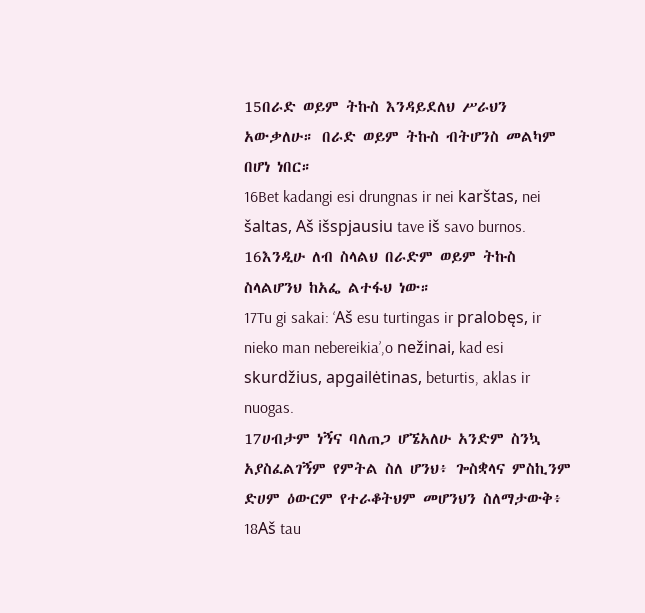15በራድ ወይም ትኩስ እንዳይደለህ ሥራህን አውቃለሁ። በራድ ወይም ትኩስ ብትሆንስ መልካም በሆነ ነበር።
16Bet kadangi esi drungnas ir nei karštas, nei šaltas, Aš išspjausiu tave iš savo burnos.
16እንዲሁ ለብ ስላልህ በራድም ወይም ትኩስ ስላልሆንህ ከአፌ ልተፋህ ነው።
17Tu gi sakai: ‘Aš esu turtingas ir pralobęs, ir nieko man nebereikia’,o nežinai, kad esi skurdžius, apgailėtinas, beturtis, aklas ir nuogas.
17ሀብታም ነኝና ባለጠጋ ሆኜአለሁ አንድም ስንኳ አያስፈልገኝም የምትል ስለ ሆንህ፥ ጐስቋላና ምስኪንም ድሀም ዕውርም የተራቆትህም መሆንህን ስለማታውቅ፥
18Aš tau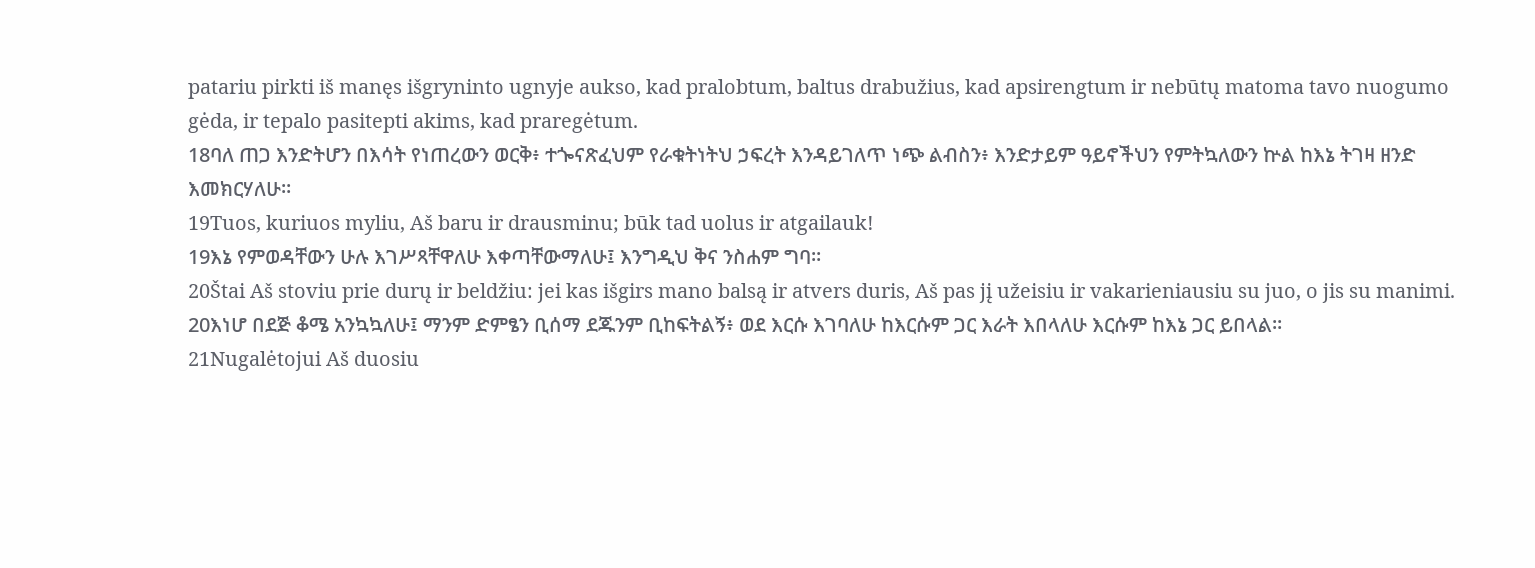patariu pirkti iš manęs išgryninto ugnyje aukso, kad pralobtum, baltus drabužius, kad apsirengtum ir nebūtų matoma tavo nuogumo gėda, ir tepalo pasitepti akims, kad praregėtum.
18ባለ ጠጋ እንድትሆን በእሳት የነጠረውን ወርቅ፥ ተጐናጽፈህም የራቁትነትህ ኃፍረት እንዳይገለጥ ነጭ ልብስን፥ እንድታይም ዓይኖችህን የምትኳለውን ኵል ከእኔ ትገዛ ዘንድ እመክርሃለሁ።
19Tuos, kuriuos myliu, Aš baru ir drausminu; būk tad uolus ir atgailauk!
19እኔ የምወዳቸውን ሁሉ እገሥጻቸዋለሁ እቀጣቸውማለሁ፤ እንግዲህ ቅና ንስሐም ግባ።
20Štai Aš stoviu prie durų ir beldžiu: jei kas išgirs mano balsą ir atvers duris, Aš pas jį užeisiu ir vakarieniausiu su juo, o jis su manimi.
20እነሆ በደጅ ቆሜ አንኳኳለሁ፤ ማንም ድምፄን ቢሰማ ደጁንም ቢከፍትልኝ፥ ወደ እርሱ እገባለሁ ከእርሱም ጋር እራት እበላለሁ እርሱም ከእኔ ጋር ይበላል።
21Nugalėtojui Aš duosiu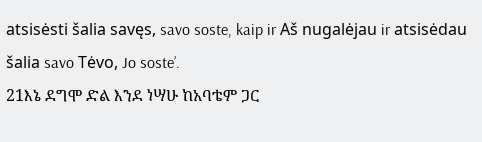atsisėsti šalia savęs, savo soste, kaip ir Aš nugalėjau ir atsisėdau šalia savo Tėvo, Jo soste’.
21እኔ ደግሞ ድል እንደ ነሣሁ ከአባቴም ጋር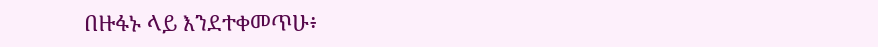በዙፋኑ ላይ እንደተቀመጥሁ፥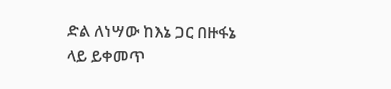ድል ለነሣው ከእኔ ጋር በዙፋኔ ላይ ይቀመጥ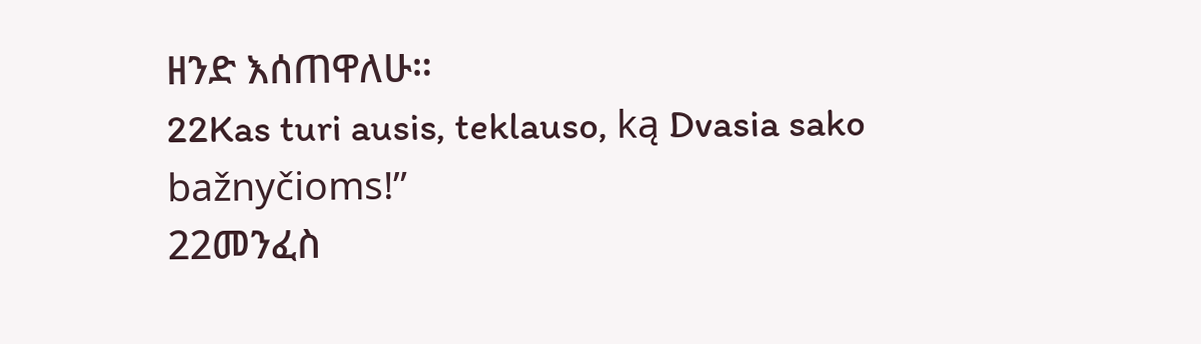ዘንድ እሰጠዋለሁ።
22Kas turi ausis, teklauso, ką Dvasia sako bažnyčioms!”
22መንፈስ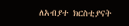ለአብያተ ክርስቲያናት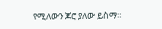የሚለውን ጆሮ ያለው ይስማ።